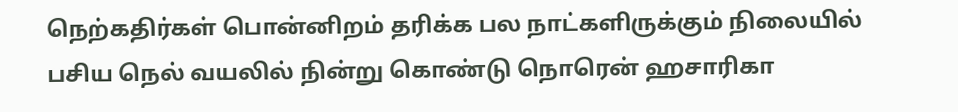நெற்கதிர்கள் பொன்னிறம் தரிக்க பல நாட்களிருக்கும் நிலையில் பசிய நெல் வயலில் நின்று கொண்டு நொரென் ஹசாரிகா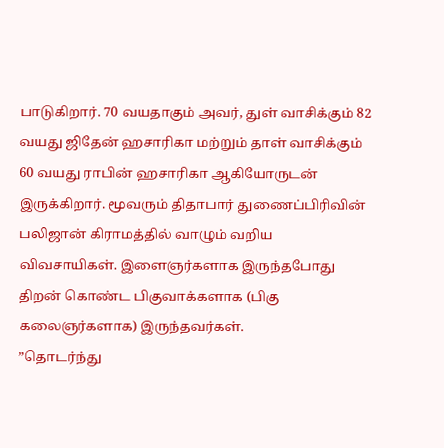பாடுகிறார். 70 வயதாகும் அவர், துள் வாசிக்கும் 82 வயது ஜிதேன் ஹசாரிகா மற்றும் தாள் வாசிக்கும் 60 வயது ராபின் ஹசாரிகா ஆகியோருடன் இருக்கிறார். மூவரும் திதாபார் துணைப்பிரிவின் பலிஜான் கிராமத்தில் வாழும் வறிய விவசாயிகள். இளைஞர்களாக இருந்தபோது திறன் கொண்ட பிகுவாக்களாக (பிகு கலைஞர்களாக) இருந்தவர்கள்.
”தொடர்ந்து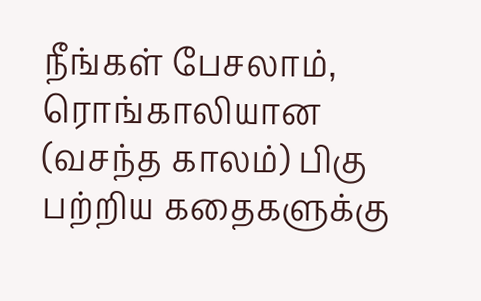நீங்கள் பேசலாம், ரொங்காலியான (வசந்த காலம்) பிகு பற்றிய கதைகளுக்கு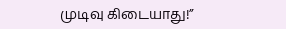முடிவு கிடையாது!”